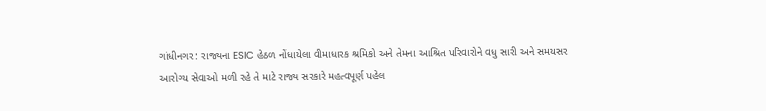ગાંધીનગર: રાજ્યના ESIC હેઠળ નોંધાયેલા વીમાધારક શ્રમિકો અને તેમના આશ્રિત પરિવારોને વધુ સારી અને સમયસર આરોગ્ય સેવાઓ મળી રહે તે માટે રાજ્ય સરકારે મહત્વપૂર્ણ પહેલ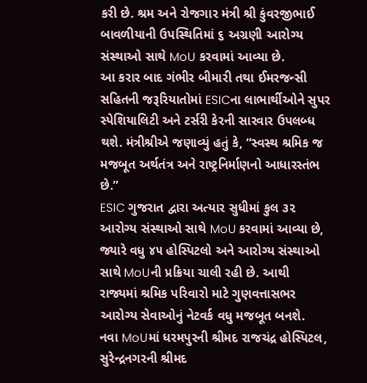કરી છે. શ્રમ અને રોજગાર મંત્રી શ્રી કુંવરજીભાઈ બાવળીયાની ઉપસ્થિતિમાં ૬ અગ્રણી આરોગ્ય સંસ્થાઓ સાથે MoU કરવામાં આવ્યા છે.
આ કરાર બાદ ગંભીર બીમારી તથા ઈમરજન્સી સહિતની જરૂરિયાતોમાં ESICના લાભાર્થીઓને સુપર સ્પેશિયાલિટી અને ટર્સરી કેરની સારવાર ઉપલબ્ધ થશે. મંત્રીશ્રીએ જણાવ્યું હતું કે, “સ્વસ્થ શ્રમિક જ મજબૂત અર્થતંત્ર અને રાષ્ટ્રનિર્માણનો આધારસ્તંભ છે.”
ESIC ગુજરાત દ્વારા અત્યાર સુધીમાં કુલ ૩૨ આરોગ્ય સંસ્થાઓ સાથે MoU કરવામાં આવ્યા છે, જ્યારે વધુ ૪૫ હોસ્પિટલો અને આરોગ્ય સંસ્થાઓ સાથે MoUની પ્રક્રિયા ચાલી રહી છે. આથી રાજ્યમાં શ્રમિક પરિવારો માટે ગુણવત્તાસભર આરોગ્ય સેવાઓનું નેટવર્ક વધુ મજબૂત બનશે.
નવા MoUમાં ધરમપુરની શ્રીમદ રાજચંદ્ર હોસ્પિટલ, સુરેન્દ્રનગરની શ્રીમદ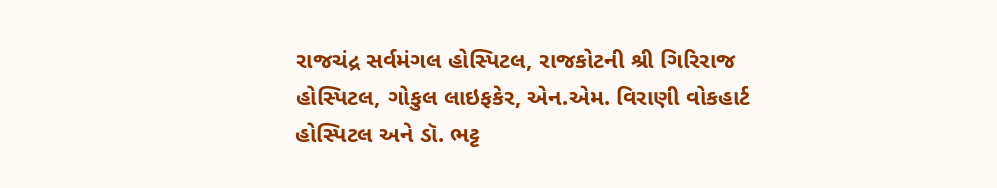રાજચંદ્ર સર્વમંગલ હોસ્પિટલ, રાજકોટની શ્રી ગિરિરાજ હોસ્પિટલ, ગોકુલ લાઇફકેર, એન.એમ. વિરાણી વોકહાર્ટ હોસ્પિટલ અને ડૉ. ભટ્ટ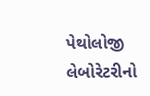પેથોલોજી લેબોરેટરીનો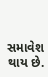સમાવેશ થાય છે.